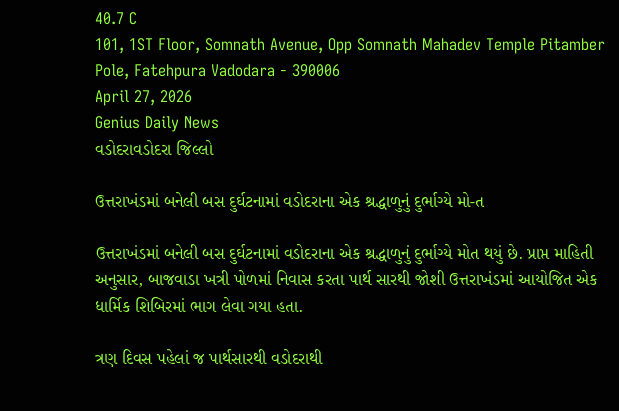40.7 C
101, 1ST Floor, Somnath Avenue, Opp Somnath Mahadev Temple Pitamber Pole, Fatehpura Vadodara - 390006
April 27, 2026
Genius Daily News
વડોદરાવડોદરા જિલ્લો

ઉત્તરાખંડમાં બનેલી બસ દુર્ઘટનામાં વડોદરાના એક શ્રદ્ધાળુનું દુર્ભાગ્યે મો-ત

ઉત્તરાખંડમાં બનેલી બસ દુર્ઘટનામાં વડોદરાના એક શ્રદ્ધાળુનું દુર્ભાગ્યે મોત થયું છે. પ્રાપ્ત માહિતી અનુસાર, બાજવાડા ખત્રી પોળમાં નિવાસ કરતા પાર્થ સારથી જોશી ઉત્તરાખંડમાં આયોજિત એક ધાર્મિક શિબિરમાં ભાગ લેવા ગયા હતા.

ત્રણ દિવસ પહેલાં જ પાર્થસારથી વડોદરાથી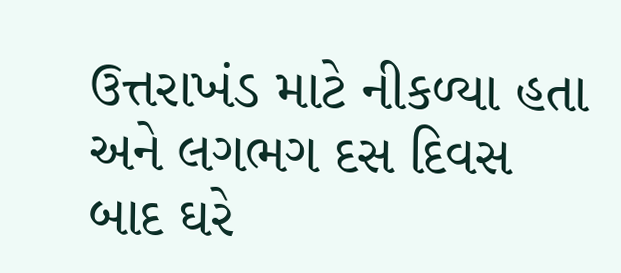ઉત્તરાખંડ માટે નીકળ્યા હતા અને લગભગ દસ દિવસ બાદ ઘરે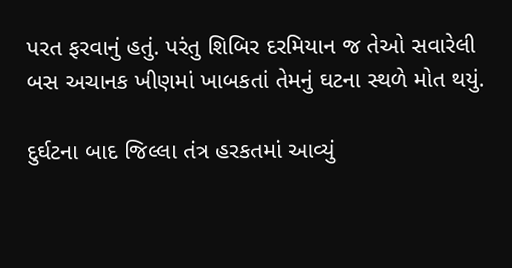પરત ફરવાનું હતું. પરંતુ શિબિર દરમિયાન જ તેઓ સવારેલી બસ અચાનક ખીણમાં ખાબકતાં તેમનું ઘટના સ્થળે મોત થયું.

દુર્ઘટના બાદ જિલ્લા તંત્ર હરકતમાં આવ્યું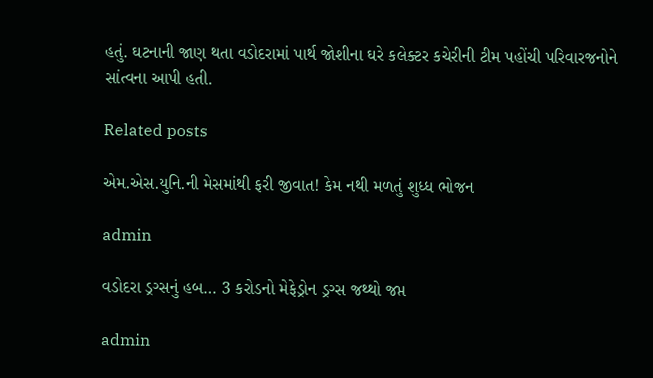હતું. ઘટનાની જાણ થતા વડોદરામાં પાર્થ જોશીના ઘરે કલેક્ટર કચેરીની ટીમ પહોંચી પરિવારજનોને સાંત્વના આપી હતી.

Related posts

એમ.એસ.યુનિ.ની મેસમાંથી ફરી જીવાત! કેમ નથી મળતું શુધ્ધ ભોજન

admin

વડોદરા ડ્રગ્સનું હબ… 3 કરોડનો મેફેડ્રોન ડ્રગ્સ જથ્થો જપ્ત

admin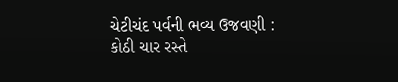ચેટીચંદ પર્વની ભવ્ય ઉજવણી : કોઠી ચાર રસ્તે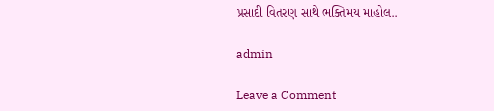પ્રસાદી વિતરણ સાથે ભક્તિમય માહોલ..

admin

Leave a Comment